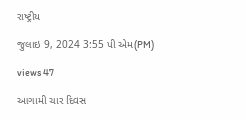રાષ્ટ્રીય

જુલાઇ 9, 2024 3:55 પી એમ(PM)

views 47

આગામી ચાર દિવસ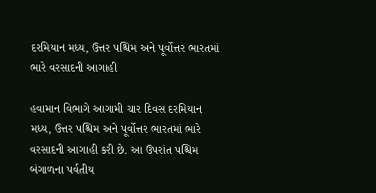દરમિયાન મધ્ય, ઉત્તર પશ્ચિમ અને પૂર્વોત્તર ભારતમાં ભારે વરસાદની આગાહી

હવામાન વિભાગે આગામી ચાર દિવસ દરમિયાન મધ્ય, ઉત્તર પશ્ચિમ અને પૂર્વોત્તર ભારતમાં ભારે વરસાદની આગાહી કરી છે. આ ઉપરાંત પશ્ચિમ બંગાળના પર્વતીય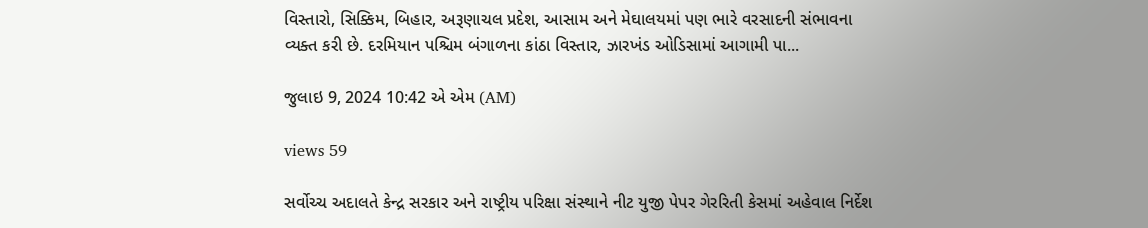વિસ્તારો, સિક્કિમ, બિહાર, અરૂણાચલ પ્રદેશ, આસામ અને મેઘાલયમાં પણ ભારે વરસાદની સંભાવના વ્યક્ત કરી છે. દરમિયાન પશ્ચિમ બંગાળના કાંઠા વિસ્તાર, ઝારખંડ ઓડિસામાં આગામી પા...

જુલાઇ 9, 2024 10:42 એ એમ (AM)

views 59

સર્વોચ્ચ અદાલતે કેન્દ્ર સરકાર અને રાષ્ટ્રીય પરિક્ષા સંસ્થાને નીટ યુજી પેપર ગેરરિતી કેસમાં અહેવાલ નિર્દેશ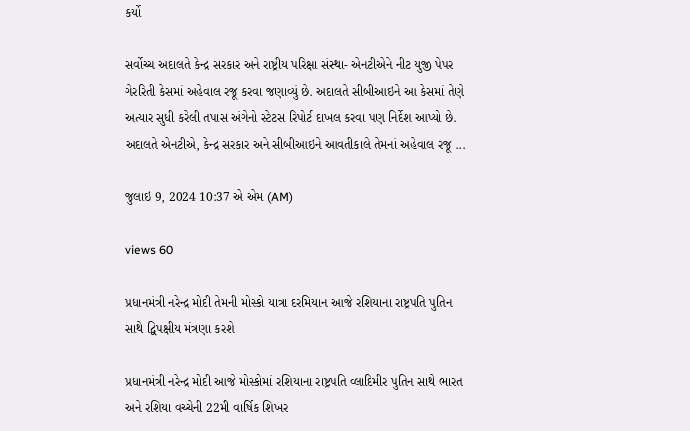કર્યો

સર્વોચ્ચ અદાલતે કેન્દ્ર સરકાર અને રાષ્ટ્રીય પરિક્ષા સંસ્થા- એનટીએને નીટ યુજી પેપર ગેરરિતી કેસમાં અહેવાલ રજૂ કરવા જણાવ્યું છે. અદાલતે સીબીઆઇને આ કેસમાં તેણે અત્યાર સુધી કરેલી તપાસ અંગેનો સ્ટેટસ રિપોર્ટ દાખલ કરવા પણ નિર્દેશ આપ્યો છે. અદાલતે એનટીએ, કેન્દ્ર સરકાર અને સીબીઆઇને આવતીકાલે તેમનાં અહેવાલ રજૂ ...

જુલાઇ 9, 2024 10:37 એ એમ (AM)

views 60

પ્રધાનમંત્રી નરેન્દ્ર મોદી તેમની મોસ્કો યાત્રા દરમિયાન આજે રશિયાના રાષ્ટ્રપતિ પુતિન સાથે દ્વિપક્ષીય મંત્રણા કરશે

પ્રધાનમંત્રી નરેન્દ્ર મોદી આજે મોસ્કોમાં રશિયાના રાષ્ટ્રપતિ વ્લાદિમીર પુતિન સાથે ભારત અને રશિયા વચ્ચેની 22મી વાર્ષિક શિખર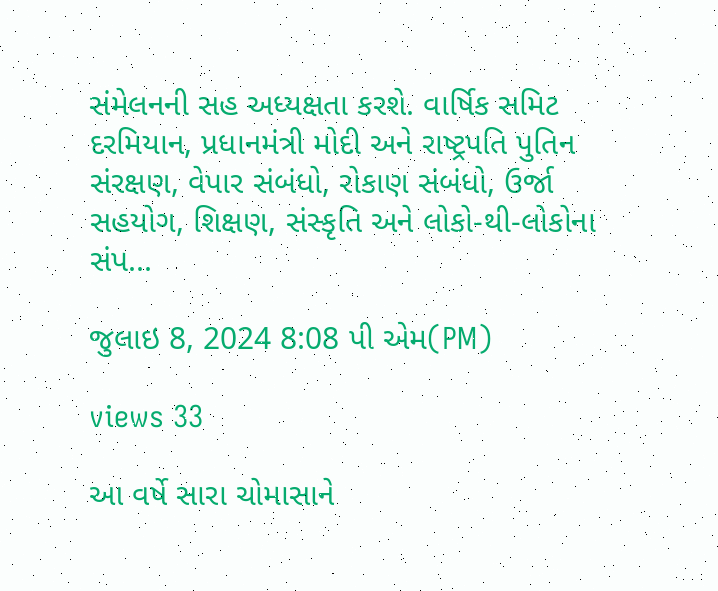સંમેલનની સહ અધ્યક્ષતા કરશે. વાર્ષિક સમિટ દરમિયાન, પ્રધાનમંત્રી મોદી અને રાષ્ટ્રપતિ પુતિન સંરક્ષણ, વેપાર સંબંધો, રોકાણ સંબંધો, ઉર્જા સહયોગ, શિક્ષણ, સંસ્કૃતિ અને લોકો-થી-લોકોના સંપ...

જુલાઇ 8, 2024 8:08 પી એમ(PM)

views 33

આ વર્ષે સારા ચોમાસાને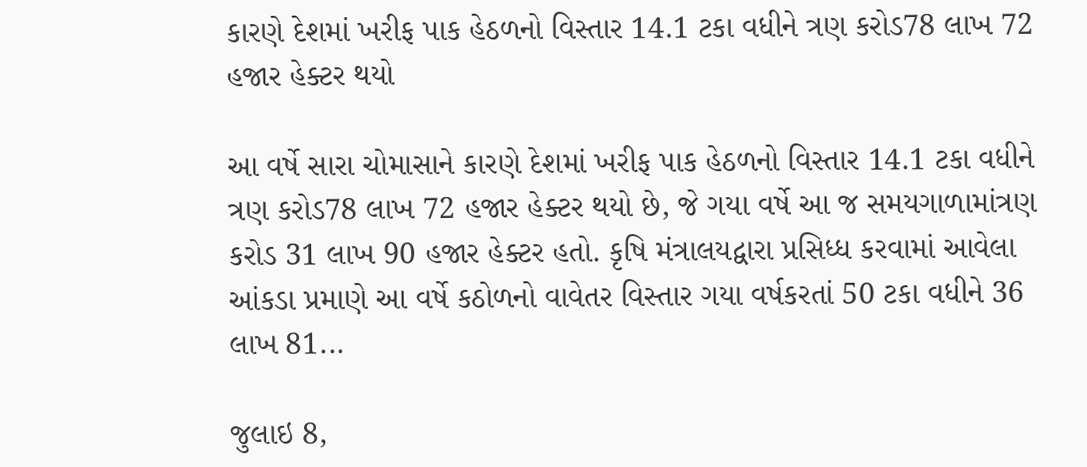કારણે દેશમાં ખરીફ પાક હેઠળનો વિસ્તાર 14.1 ટકા વધીને ત્રણ કરોડ78 લાખ 72 હજાર હેક્ટર થયો

આ વર્ષે સારા ચોમાસાને કારણે દેશમાં ખરીફ પાક હેઠળનો વિસ્તાર 14.1 ટકા વધીને ત્રણ કરોડ78 લાખ 72 હજાર હેક્ટર થયો છે, જે ગયા વર્ષે આ જ સમયગાળામાંત્રણ કરોડ 31 લાખ 90 હજાર હેક્ટર હતો. કૃષિ મંત્રાલયદ્વારા પ્રસિધ્ધ કરવામાં આવેલા આંકડા પ્રમાણે આ વર્ષે કઠોળનો વાવેતર વિસ્તાર ગયા વર્ષકરતાં 50 ટકા વધીને 36 લાખ 81...

જુલાઇ 8,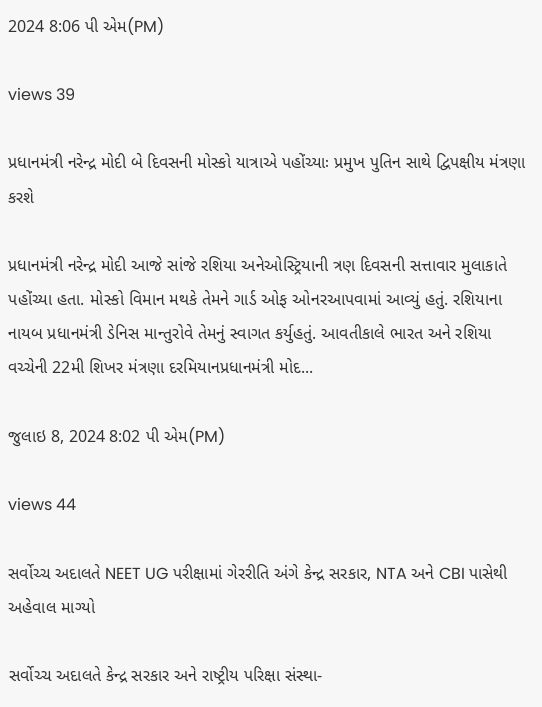2024 8:06 પી એમ(PM)

views 39

પ્રધાનમંત્રી નરેન્દ્ર મોદી બે દિવસની મોસ્કો યાત્રાએ પહોંચ્યાઃ પ્રમુખ પુતિન સાથે દ્વિપક્ષીય મંત્રણા કરશે

પ્રધાનમંત્રી નરેન્દ્ર મોદી આજે સાંજે રશિયા અનેઓસ્ટ્રિયાની ત્રણ દિવસની સત્તાવાર મુલાકાતે પહોંચ્યા હતા. મોસ્કો વિમાન મથકે તેમને ગાર્ડ ઓફ ઓનરઆપવામાં આવ્યું હતું. રશિયાના નાયબ પ્રધાનમંત્રી ડેનિસ માન્તુરોવે તેમનું સ્વાગત કર્યુહતું. આવતીકાલે ભારત અને રશિયા વચ્ચેની 22મી શિખર મંત્રણા દરમિયાનપ્રધાનમંત્રી મોદ...

જુલાઇ 8, 2024 8:02 પી એમ(PM)

views 44

સર્વોચ્ચ અદાલતે NEET UG પરીક્ષામાં ગેરરીતિ અંગે કેન્દ્ર સરકાર, NTA અને CBI પાસેથી અહેવાલ માગ્યો

સર્વોચ્ચ અદાલતે કેન્દ્ર સરકાર અને રાષ્ટ્રીય પરિક્ષા સંસ્થા-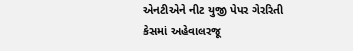એનટીએને નીટ યુજી પેપર ગેરરિતી કેસમાં અહેવાલરજૂ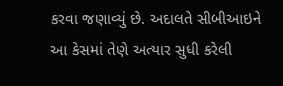કરવા જણાવ્યું છે. અદાલતે સીબીઆઇને આ કેસમાં તેણે અત્યાર સુધી કરેલી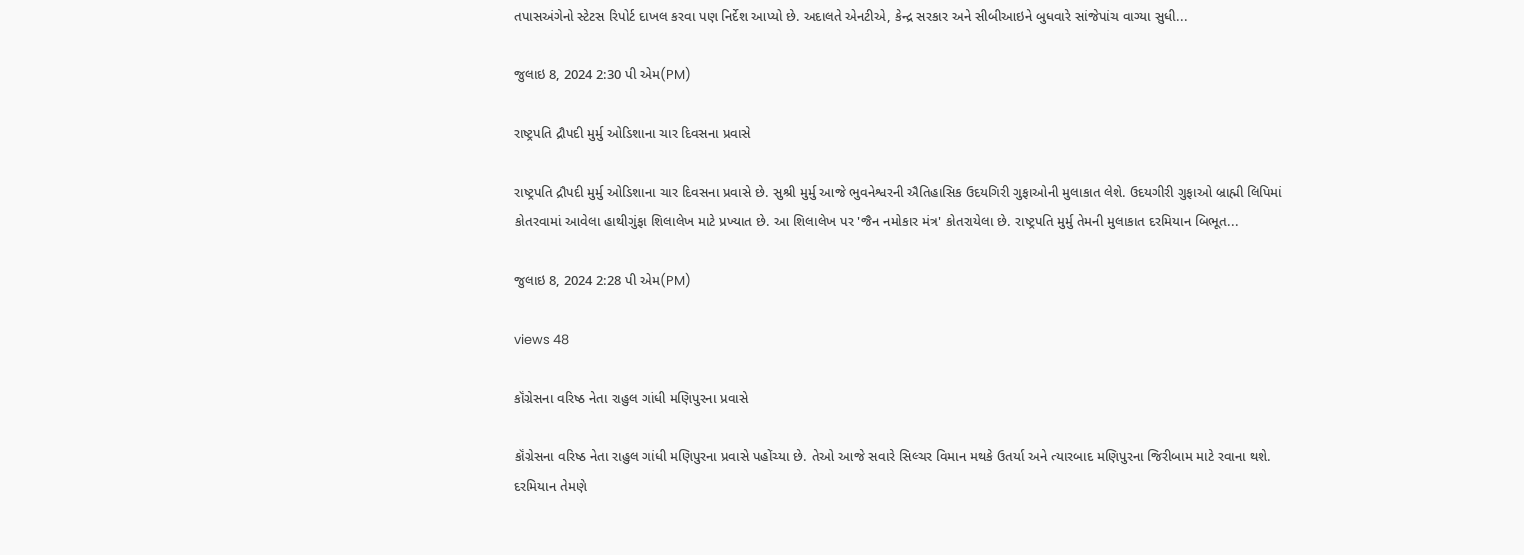તપાસઅંગેનો સ્ટેટસ રિપોર્ટ દાખલ કરવા પણ નિર્દેશ આપ્યો છે. અદાલતે એનટીએ, કેન્દ્ર સરકાર અને સીબીઆઇને બુધવારે સાંજેપાંચ વાગ્યા સુધી...

જુલાઇ 8, 2024 2:30 પી એમ(PM)

રાષ્ટ્રપતિ દ્રૌપદી મુર્મુ ઓડિશાના ચાર દિવસના પ્રવાસે

રાષ્ટ્રપતિ દ્રૌપદી મુર્મુ ઓડિશાના ચાર દિવસના પ્રવાસે છે. સુશ્રી મુર્મુ આજે ભુવનેશ્વરની ઐતિહાસિક ઉદયગિરી ગુફાઓની મુલાકાત લેશે. ઉદયગીરી ગુફાઓ બ્રાહ્મી લિપિમાં કોતરવામાં આવેલા હાથીગુંફા શિલાલેખ માટે પ્રખ્યાત છે. આ શિલાલેખ પર 'જૈન નમોકાર મંત્ર' કોતરાયેલા છે. રાષ્ટ્રપતિ મુર્મુ તેમની મુલાકાત દરમિયાન બિભૂત...

જુલાઇ 8, 2024 2:28 પી એમ(PM)

views 48

કૉંગ્રેસના વરિષ્ઠ નેતા રાહુલ ગાંધી મણિપુરના પ્રવાસે

કૉંગ્રેસના વરિષ્ઠ નેતા રાહુલ ગાંધી મણિપુરના પ્રવાસે પહોંચ્યા છે. તેઓ આજે સવારે સિલ્ચર વિમાન મથકે ઉતર્યા અને ત્યારબાદ મણિપુરના જિરીબામ માટે રવાના થશે. દરમિયાન તેમણે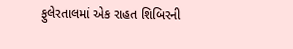ફુલેરતાલમાં એક રાહત શિબિરની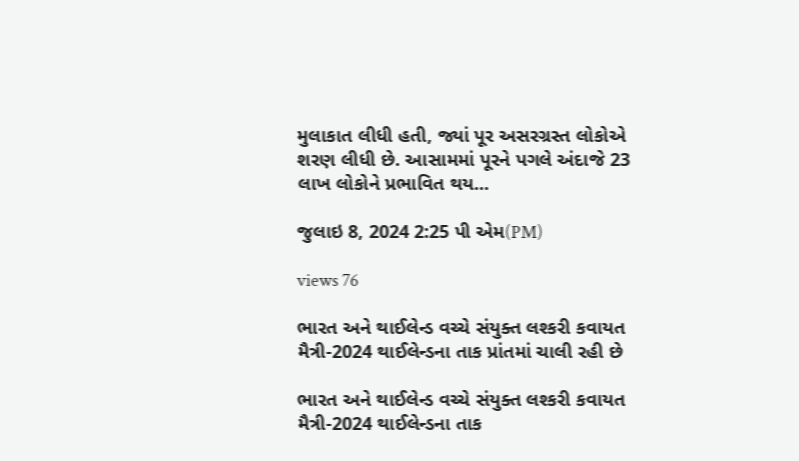મુલાકાત લીધી હતી, જ્યાં પૂર અસરગ્રસ્ત લોકોએ શરણ લીધી છે. આસામમાં પૂરને પગલે અંદાજે 23 લાખ લોકોને પ્રભાવિત થય...

જુલાઇ 8, 2024 2:25 પી એમ(PM)

views 76

ભારત અને થાઈલેન્ડ વચ્ચે સંયુક્ત લશ્કરી કવાયત મૈત્રી-2024 થાઈલેન્ડના તાક પ્રાંતમાં ચાલી રહી છે

ભારત અને થાઈલેન્ડ વચ્ચે સંયુક્ત લશ્કરી કવાયત મૈત્રી-2024 થાઈલેન્ડના તાક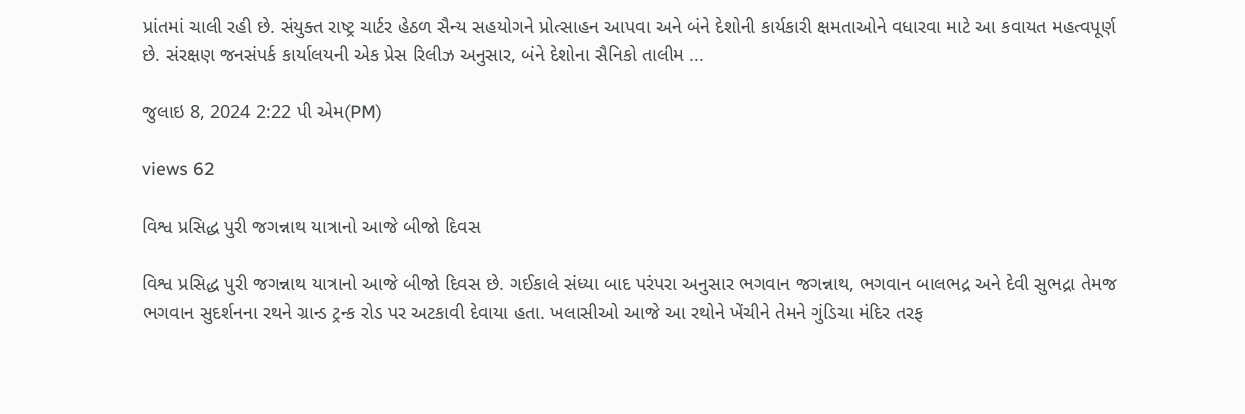પ્રાંતમાં ચાલી રહી છે. સંયુક્ત રાષ્ટ્ર ચાર્ટર હેઠળ સૈન્ય સહયોગને પ્રોત્સાહન આપવા અને બંને દેશોની કાર્યકારી ક્ષમતાઓને વધારવા માટે આ કવાયત મહત્વપૂર્ણ છે. સંરક્ષણ જનસંપર્ક કાર્યાલયની એક પ્રેસ રિલીઝ અનુસાર, બંને દેશોના સૈનિકો તાલીમ ...

જુલાઇ 8, 2024 2:22 પી એમ(PM)

views 62

વિશ્વ પ્રસિદ્ધ પુરી જગન્નાથ યાત્રાનો આજે બીજો દિવસ

વિશ્વ પ્રસિદ્ધ પુરી જગન્નાથ યાત્રાનો આજે બીજો દિવસ છે. ગઈકાલે સંધ્યા બાદ પરંપરા અનુસાર ભગવાન જગન્નાથ, ભગવાન બાલભદ્ર અને દેવી સુભદ્રા તેમજ ભગવાન સુદર્શનના રથને ગ્રાન્ડ ટ્રન્ક રોડ પર અટકાવી દેવાયા હતા. ખલાસીઓ આજે આ રથોને ખેંચીને તેમને ગુંડિચા મંદિર તરફ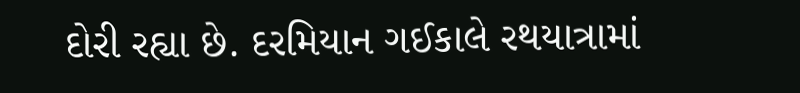દોરી રહ્યા છે. દરમિયાન ગઈકાલે રથયાત્રામાં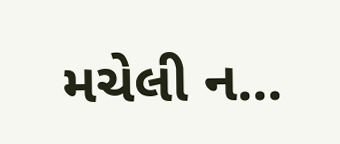મચેલી ન...